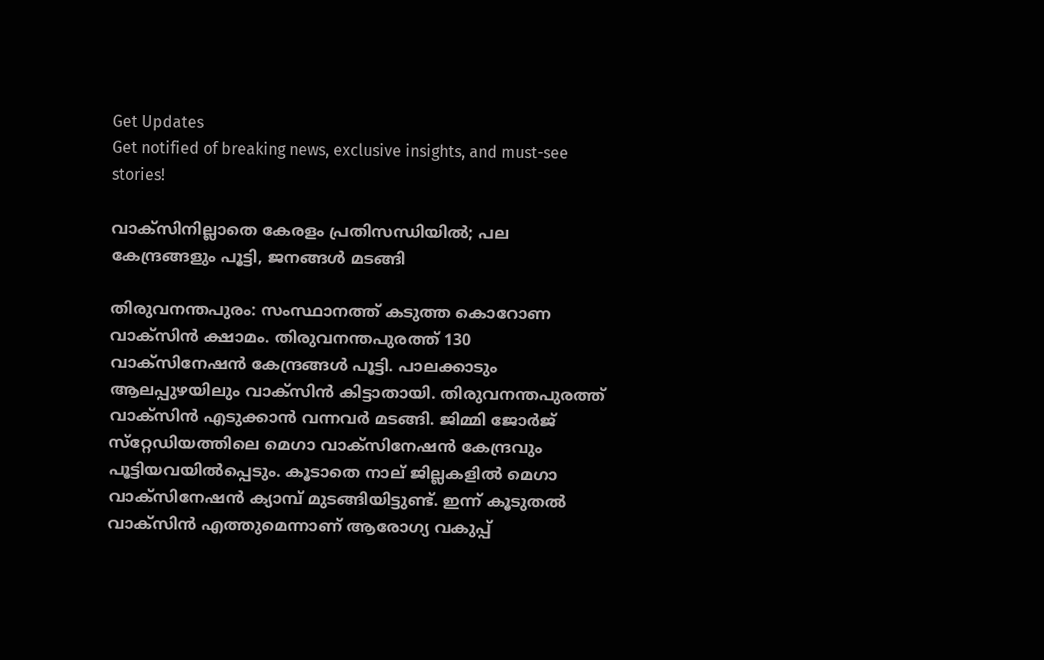Get Updates
Get notified of breaking news, exclusive insights, and must-see stories!

വാക്‌സിനില്ലാതെ കേരളം പ്രതിസന്ധിയില്‍; പല കേന്ദ്രങ്ങളും പൂട്ടി, ജനങ്ങള്‍ മടങ്ങി

തിരുവനന്തപുരം: സംസ്ഥാനത്ത് കടുത്ത കൊറോണ വാക്‌സിന്‍ ക്ഷാമം. തിരുവനന്തപുരത്ത് 130 വാക്‌സിനേഷന്‍ കേന്ദ്രങ്ങള്‍ പൂട്ടി. പാലക്കാടും ആലപ്പുഴയിലും വാക്‌സിന്‍ കിട്ടാതായി. തിരുവനന്തപുരത്ത് വാക്‌സിന്‍ എടുക്കാന്‍ വന്നവര്‍ മടങ്ങി. ജിമ്മി ജോര്‍ജ് സ്‌റ്റേഡിയത്തിലെ മെഗാ വാക്‌സിനേഷന്‍ കേന്ദ്രവും പൂട്ടിയവയില്‍പ്പെടും. കൂടാതെ നാല് ജില്ലകളില്‍ മെഗാ വാക്‌സിനേഷന്‍ ക്യാമ്പ് മുടങ്ങിയിട്ടുണ്ട്. ഇന്ന് കൂടുതല്‍ വാക്‌സിന്‍ എത്തുമെന്നാണ് ആരോഗ്യ വകുപ്പ്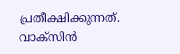പ്രതീക്ഷിക്കുന്നത്. വാക്‌സിന്‍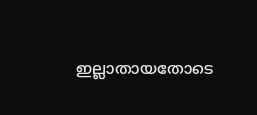ഇല്ലാതായതോടെ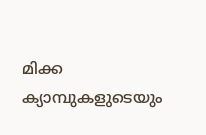മിക്ക ക്യാമ്പുകളുടെയും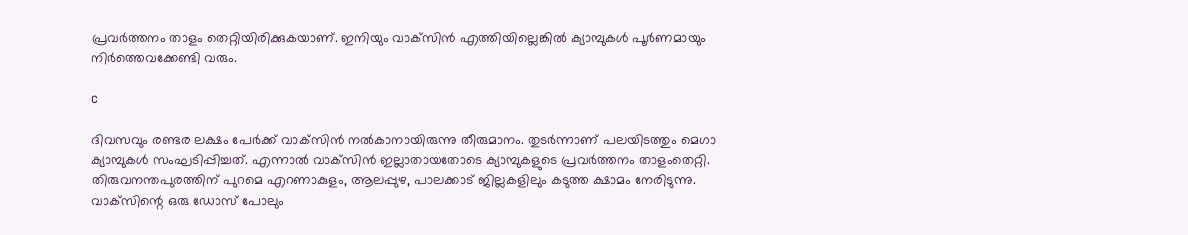പ്രവര്‍ത്തനം താളം തെറ്റിയിരിക്കുകയാണ്. ഇനിയും വാക്‌സിന്‍ എത്തിയില്ലെങ്കില്‍ ക്യാമ്പുകള്‍ പൂര്‍ണമായും നിര്‍ത്തെവക്കേണ്ടി വരും.

c

ദിവസവും രണ്ടര ലക്ഷം പേര്‍ക്ക് വാക്‌സിന്‍ നല്‍കാനായിരുന്നു തീരുമാനം. തുടര്‍ന്നാണ് പലയിടത്തും മെഗാ ക്യാമ്പുകള്‍ സംഘടിപ്പിച്ചത്. എന്നാല്‍ വാക്‌സിന്‍ ഇല്ലാതായതോടെ ക്യാമ്പുകളുടെ പ്രവര്‍ത്തനം താളംതെറ്റി. തിരുവനന്തപുരത്തിന് പുറമെ എറണാകുളം, ആലപ്പുഴ, പാലക്കാട് ജില്ലകളിലും കടുത്ത ക്ഷാമം നേരിടുന്നു. വാക്‌സിന്റെ ഒരു ഡോസ് പോലും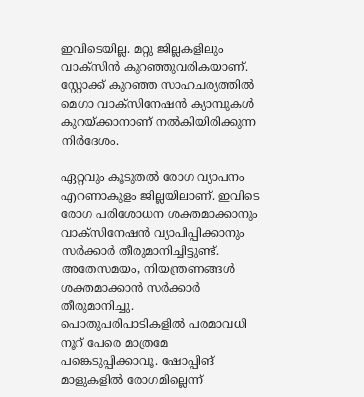ഇവിടെയില്ല. മറ്റു ജില്ലകളിലും വാക്‌സിന്‍ കുറഞ്ഞുവരികയാണ്. സ്റ്റോക്ക് കുറഞ്ഞ സാഹചര്യത്തില്‍ മെഗാ വാക്‌സിനേഷന്‍ ക്യാമ്പുകള്‍ കുറയ്ക്കാനാണ് നല്‍കിയിരിക്കുന്ന നിര്‍ദേശം.

ഏറ്റവും കൂടുതല്‍ രോഗ വ്യാപനം എറണാകുളം ജില്ലയിലാണ്. ഇവിടെ രോഗ പരിശോധന ശക്തമാക്കാനും വാക്‌സിനേഷന്‍ വ്യാപിപ്പിക്കാനും സര്‍ക്കാര്‍ തീരുമാനിച്ചിട്ടുണ്ട്. അതേസമയം, നിയന്ത്രണങ്ങള്‍ ശക്തമാക്കാന്‍ സര്‍ക്കാര്‍ തീരുമാനിച്ചു. പൊതുപരിപാടികളില്‍ പരമാവധി നൂറ് പേരെ മാത്രമേ പങ്കെടുപ്പിക്കാവൂ. ഷോപ്പിങ് മാളുകളില്‍ രോഗമില്ലെന്ന്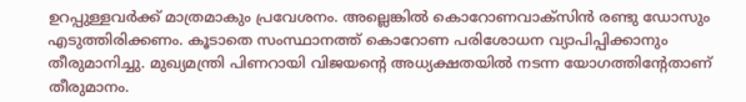ഉറപ്പുള്ളവര്‍ക്ക് മാത്രമാകും പ്രവേശനം. അല്ലെങ്കില്‍ കൊറോണവാക്‌സിന്‍ രണ്ടു ഡോസും എടുത്തിരിക്കണം. കൂടാതെ സംസ്ഥാനത്ത് കൊറോണ പരിശോധന വ്യാപിപ്പിക്കാനും തീരുമാനിച്ചു. മുഖ്യമന്ത്രി പിണറായി വിജയന്റെ അധ്യക്ഷതയില്‍ നടന്ന യോഗത്തിന്റേതാണ് തീരുമാനം.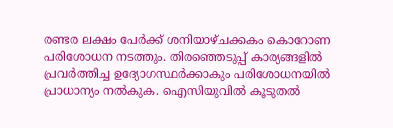രണ്ടര ലക്ഷം പേര്‍ക്ക് ശനിയാഴ്ചക്കകം കൊറോണ പരിശോധന നടത്തും. തിരഞ്ഞെടുപ്പ് കാര്യങ്ങളില്‍ പ്രവര്‍ത്തിച്ച ഉദ്യോഗസ്ഥര്‍ക്കാകും പരിശോധനയില്‍ പ്രാധാന്യം നല്‍കുക. ഐസിയുവില്‍ കൂടുതല്‍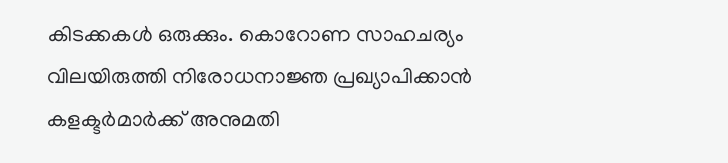കിടക്കകള്‍ ഒരുക്കും. കൊറോണ സാഹചര്യം വിലയിരുത്തി നിരോധനാജ്ഞ പ്രഖ്യാപിക്കാന്‍ കളക്ടര്‍മാര്‍ക്ക് അനുമതി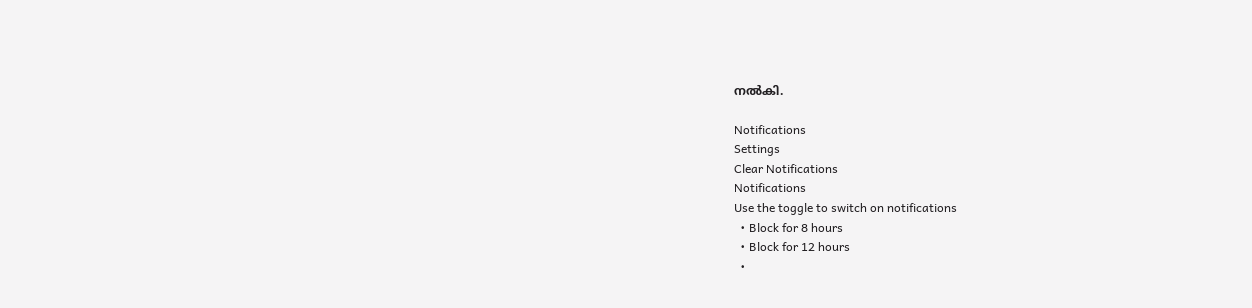നല്‍കി.

Notifications
Settings
Clear Notifications
Notifications
Use the toggle to switch on notifications
  • Block for 8 hours
  • Block for 12 hours
  •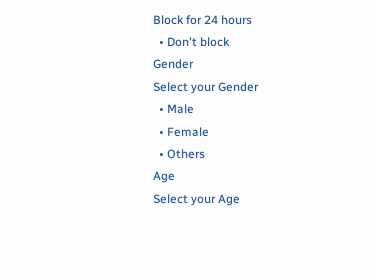Block for 24 hours
  • Don't block
Gender
Select your Gender
  • Male
  • Female
  • Others
Age
Select your Age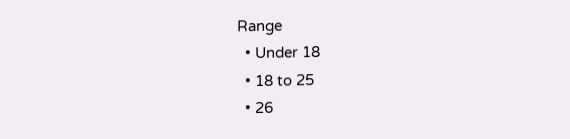Range
  • Under 18
  • 18 to 25
  • 26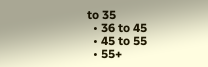to 35
  • 36 to 45
  • 45 to 55
  • 55+